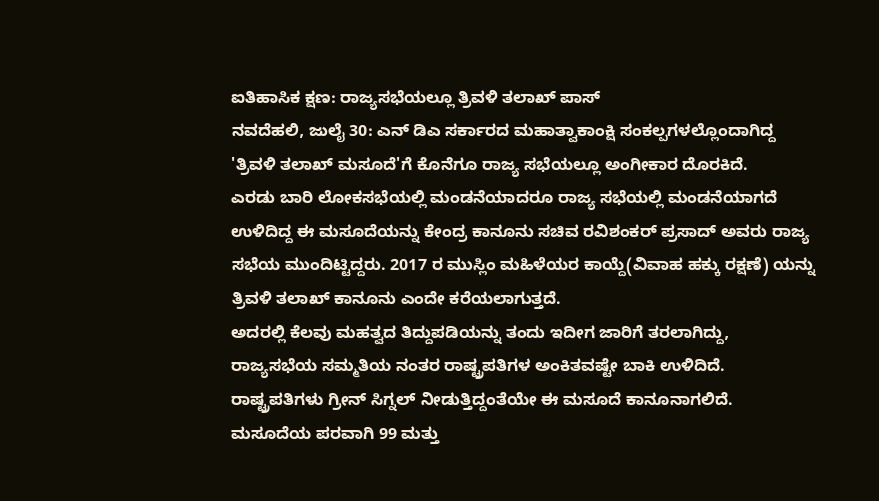ಐತಿಹಾಸಿಕ ಕ್ಷಣ: ರಾಜ್ಯಸಭೆಯಲ್ಲೂ ತ್ರಿವಳಿ ತಲಾಖ್ ಪಾಸ್
ನವದೆಹಲಿ, ಜುಲೈ 30: ಎನ್ ಡಿಎ ಸರ್ಕಾರದ ಮಹಾತ್ವಾಕಾಂಕ್ಷಿ ಸಂಕಲ್ಪಗಳಲ್ಲೊಂದಾಗಿದ್ದ 'ತ್ರಿವಳಿ ತಲಾಖ್ ಮಸೂದೆ'ಗೆ ಕೊನೆಗೂ ರಾಜ್ಯ ಸಭೆಯಲ್ಲೂ ಅಂಗೀಕಾರ ದೊರಕಿದೆ.
ಎರಡು ಬಾರಿ ಲೋಕಸಭೆಯಲ್ಲಿ ಮಂಡನೆಯಾದರೂ ರಾಜ್ಯ ಸಭೆಯಲ್ಲಿ ಮಂಡನೆಯಾಗದೆ ಉಳಿದಿದ್ದ ಈ ಮಸೂದೆಯನ್ನು ಕೇಂದ್ರ ಕಾನೂನು ಸಚಿವ ರವಿಶಂಕರ್ ಪ್ರಸಾದ್ ಅವರು ರಾಜ್ಯ ಸಭೆಯ ಮುಂದಿಟ್ಟಿದ್ದರು. 2017 ರ ಮುಸ್ಲಿಂ ಮಹಿಳೆಯರ ಕಾಯ್ದೆ(ವಿವಾಹ ಹಕ್ಕು ರಕ್ಷಣೆ) ಯನ್ನು ತ್ರಿವಳಿ ತಲಾಖ್ ಕಾನೂನು ಎಂದೇ ಕರೆಯಲಾಗುತ್ತದೆ.
ಅದರಲ್ಲಿ ಕೆಲವು ಮಹತ್ವದ ತಿದ್ದುಪಡಿಯನ್ನು ತಂದು ಇದೀಗ ಜಾರಿಗೆ ತರಲಾಗಿದ್ದು, ರಾಜ್ಯಸಭೆಯ ಸಮ್ಮತಿಯ ನಂತರ ರಾಷ್ಟ್ರಪತಿಗಳ ಅಂಕಿತವಷ್ಟೇ ಬಾಕಿ ಉಳಿದಿದೆ. ರಾಷ್ಟ್ರಪತಿಗಳು ಗ್ರೀನ್ ಸಿಗ್ನಲ್ ನೀಡುತ್ತಿದ್ದಂತೆಯೇ ಈ ಮಸೂದೆ ಕಾನೂನಾಗಲಿದೆ.
ಮಸೂದೆಯ ಪರವಾಗಿ 99 ಮತ್ತು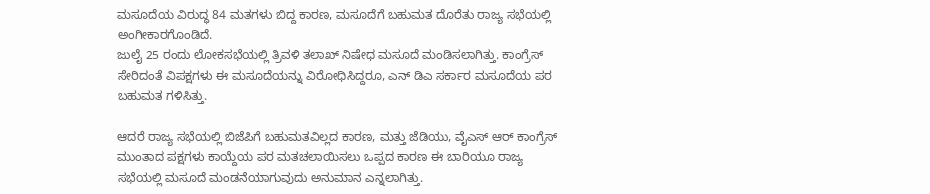ಮಸೂದೆಯ ವಿರುದ್ಧ 84 ಮತಗಳು ಬಿದ್ದ ಕಾರಣ, ಮಸೂದೆಗೆ ಬಹುಮತ ದೊರೆತು ರಾಜ್ಯ ಸಭೆಯಲ್ಲಿ ಅಂಗೀಕಾರಗೊಂಡಿದೆ.
ಜುಲೈ 25 ರಂದು ಲೋಕಸಭೆಯಲ್ಲಿ ತ್ರಿವಳಿ ತಲಾಖ್ ನಿಷೇಧ ಮಸೂದೆ ಮಂಡಿಸಲಾಗಿತ್ತು. ಕಾಂಗ್ರೆಸ್ ಸೇರಿದಂತೆ ವಿಪಕ್ಷಗಳು ಈ ಮಸೂದೆಯನ್ನು ವಿರೋಧಿಸಿದ್ದರೂ, ಎನ್ ಡಿಎ ಸರ್ಕಾರ ಮಸೂದೆಯ ಪರ ಬಹುಮತ ಗಳಿಸಿತ್ತು.

ಆದರೆ ರಾಜ್ಯ ಸಭೆಯಲ್ಲಿ ಬಿಜೆಪಿಗೆ ಬಹುಮತವಿಲ್ಲದ ಕಾರಣ, ಮತ್ತು ಜೆಡಿಯು, ವೈಎಸ್ ಆರ್ ಕಾಂಗ್ರೆಸ್ ಮುಂತಾದ ಪಕ್ಷಗಳು ಕಾಯ್ದೆಯ ಪರ ಮತಚಲಾಯಿಸಲು ಒಪ್ಪದ ಕಾರಣ ಈ ಬಾರಿಯೂ ರಾಜ್ಯ ಸಭೆಯಲ್ಲಿ ಮಸೂದೆ ಮಂಡನೆಯಾಗುವುದು ಅನುಮಾನ ಎನ್ನಲಾಗಿತ್ತು.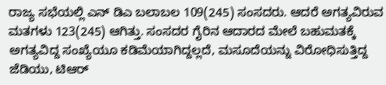ರಾಜ್ಯ ಸಭೆಯಲ್ಲಿ ಎನ್ ಡಿಎ ಬಲಾಬಲ 109(245) ಸಂಸದರು. ಆದರೆ ಅಗತ್ಯವಿರುವ ಮತಗಳು 123(245) ಆಗಿತ್ತು. ಸಂಸದರ ಗೈರಿನ ಆದಾರದ ಮೇಲೆ ಬಹುಮತಕ್ಕೆ ಅಗತ್ಯವಿದ್ದ ಸಂಖ್ಯೆಯೂ ಕಡಿಮೆಯಾಗಿದ್ದಲ್ಲದೆ, ಮಸೂದೆಯನ್ನು ವಿರೋಧಿಸುತ್ತಿದ್ದ ಜೆಡಿಯು, ಟಿಆರ್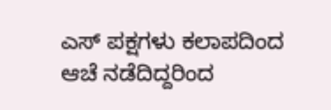ಎಸ್ ಪಕ್ಷಗಳು ಕಲಾಪದಿಂದ ಆಚೆ ನಡೆದಿದ್ದರಿಂದ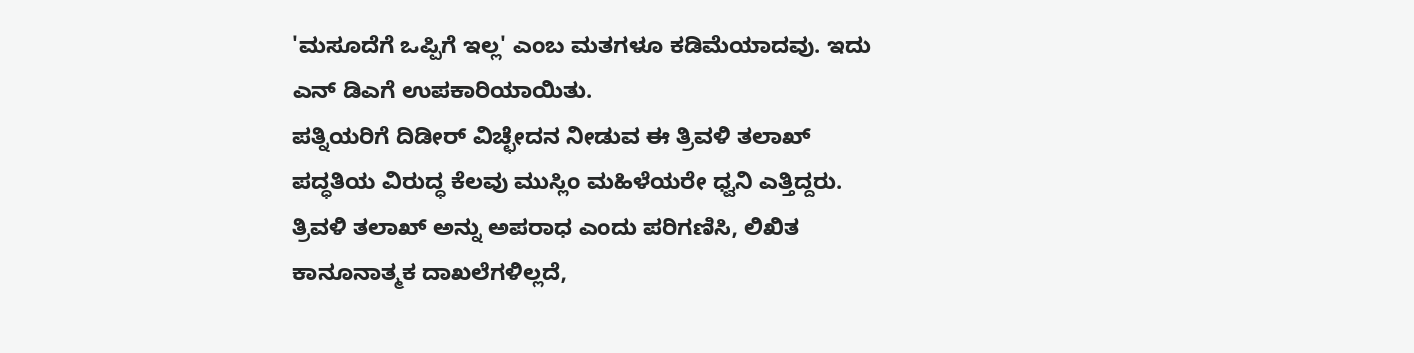'ಮಸೂದೆಗೆ ಒಪ್ಪಿಗೆ ಇಲ್ಲ' ಎಂಬ ಮತಗಳೂ ಕಡಿಮೆಯಾದವು. ಇದು ಎನ್ ಡಿಎಗೆ ಉಪಕಾರಿಯಾಯಿತು.
ಪತ್ನಿಯರಿಗೆ ದಿಡೀರ್ ವಿಚ್ಛೇದನ ನೀಡುವ ಈ ತ್ರಿವಳಿ ತಲಾಖ್ ಪದ್ಧತಿಯ ವಿರುದ್ಧ ಕೆಲವು ಮುಸ್ಲಿಂ ಮಹಿಳೆಯರೇ ಧ್ವನಿ ಎತ್ತಿದ್ದರು. ತ್ರಿವಳಿ ತಲಾಖ್ ಅನ್ನು ಅಪರಾಧ ಎಂದು ಪರಿಗಣಿಸಿ, ಲಿಖಿತ ಕಾನೂನಾತ್ಮಕ ದಾಖಲೆಗಳಿಲ್ಲದೆ,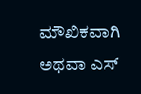ಮೌಖಿಕವಾಗಿ ಅಥವಾ ಎಸ್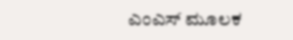ಎಂಎಸ್ ಮೂಲಕ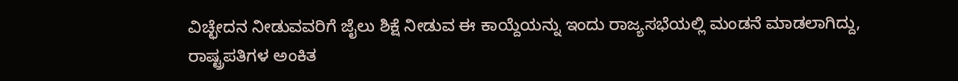ವಿಚ್ಛೇದನ ನೀಡುವವರಿಗೆ ಜೈಲು ಶಿಕ್ಷೆ ನೀಡುವ ಈ ಕಾಯ್ದೆಯನ್ನು ಇಂದು ರಾಜ್ಯಸಭೆಯಲ್ಲಿ ಮಂಡನೆ ಮಾಡಲಾಗಿದ್ದು, ರಾಷ್ಟ್ರಪತಿಗಳ ಅಂಕಿತ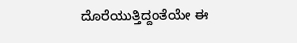ದೊರೆಯುತ್ತಿದ್ದಂತೆಯೇ ಈ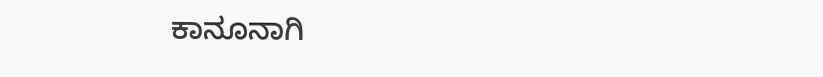ಕಾನೂನಾಗಿ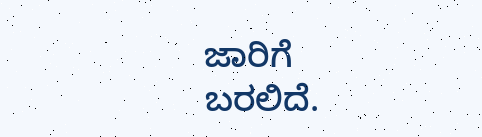ಜಾರಿಗೆ ಬರಲಿದೆ.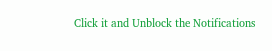Click it and Unblock the Notifications